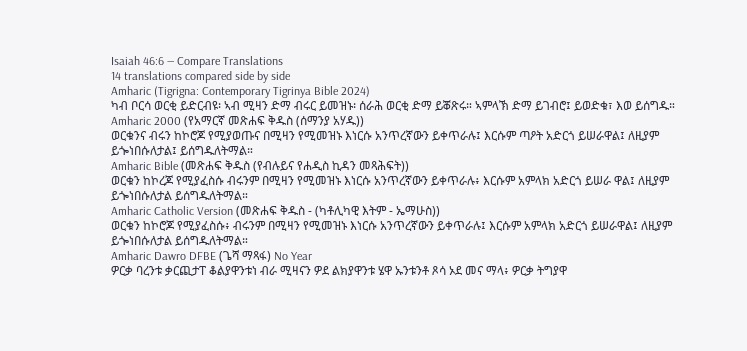Isaiah 46:6 — Compare Translations
14 translations compared side by side
Amharic (Tigrigna: Contemporary Tigrinya Bible 2024)
ካብ ቦርሳ ወርቂ ይድርብዩ፡ ኣብ ሚዛን ድማ ብሩር ይመዝኑ፡ ሰራሕ ወርቂ ድማ ይቖጽሩ። ኣምላኽ ድማ ይገብሮ፤ ይወድቁ፣ እወ ይሰግዱ።
Amharic 2000 (የአማርኛ መጽሐፍ ቅዱስ (ሰማንያ አሃዱ))
ወርቁንና ብሩን ከኮሮጆ የሚያወጡና በሚዛን የሚመዝኑ እነርሱ አንጥረኛውን ይቀጥራሉ፤ እርሱም ጣዖት አድርጎ ይሠራዋል፤ ለዚያም ይጐነበሱለታል፤ ይሰግዱለትማል።
Amharic Bible (መጽሐፍ ቅዱስ (የብሉይና የሐዲስ ኪዳን መጻሕፍት))
ወርቁን ከኮረጆ የሚያፈስሱ ብሩንም በሚዛን የሚመዝኑ እነርሱ አንጥረኛውን ይቀጥራሉ፥ እርሱም አምላክ አድርጎ ይሠራ ዋል፤ ለዚያም ይጐነበሱለታል ይሰግዱለትማል።
Amharic Catholic Version (መጽሐፍ ቅዱስ - (ካቶሊካዊ እትም - ኤማሁስ))
ወርቁን ከኮሮጆ የሚያፈስሱ፥ ብሩንም በሚዛን የሚመዝኑ እነርሱ አንጥረኛውን ይቀጥራሉ፤ እርሱም አምላክ አድርጎ ይሠራዋል፤ ለዚያም ይጐነበሱለታል ይሰግዱለትማል።
Amharic Dawro DFBE (ጌሻ ማጻፋ) No Year
ዎርቃ ባረንቱ ቃርጪታፐ ቆልያዋንቱነ ብራ ሚዛናን ዎደ ልክያዋንቱ ሄዋ ኡንቱንቶ ጾሳ ኦደ መና ማላ፥ ዎርቃ ትግያዋ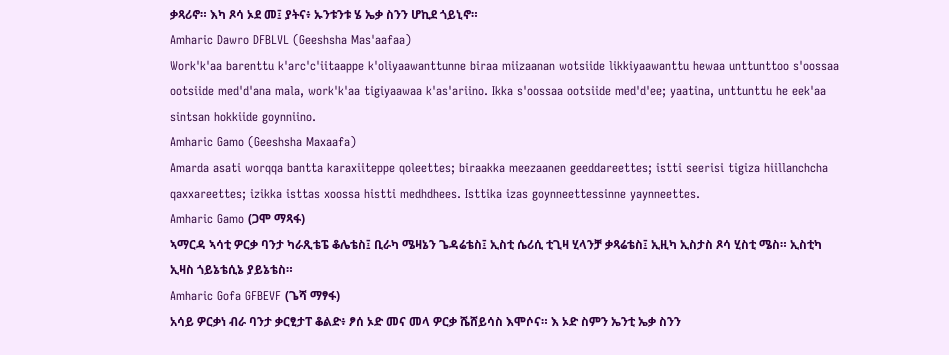ቃጻሪኖ። እካ ጾሳ ኦደ መ፤ ያትና፥ ኡንቱንቱ ሄ ኤቃ ስንን ሆኪደ ጎይኒኖ።
Amharic Dawro DFBLVL (Geeshsha Mas'aafaa)
Work'k'aa barenttu k'arc'c'iitaappe k'oliyaawanttunne biraa miizaanan wotsiide likkiyaawanttu hewaa unttunttoo s'oossaa ootsiide med'd'ana mala, work'k'aa tigiyaawaa k'as'ariino. Ikka s'oossaa ootsiide med'd'ee; yaatina, unttunttu he eek'aa sintsan hokkiide goynniino.
Amharic Gamo (Geeshsha Maxaafa)
Amarda asati worqqa bantta karaxiiteppe qoleettes; biraakka meezaanen geeddareettes; istti seerisi tigiza hiillanchcha qaxxareettes; izikka isttas xoossa histti medhdhees. Isttika izas goynneettessinne yaynneettes.
Amharic Gamo (ጋሞ ማጻፋ)
ኣማርዳ ኣሳቲ ዎርቃ ባንታ ካራጺቴፔ ቆሌቴስ፤ ቢራካ ሜዛኔን ጌዳሬቴስ፤ ኢስቲ ሴሪሲ ቲጊዛ ሂላንቻ ቃጻሬቴስ፤ ኢዚካ ኢስታስ ጾሳ ሂስቲ ሜስ። ኢስቲካ ኢዛስ ጎይኔቴሲኔ ያይኔቴስ።
Amharic Gofa GFBEVF (ጌሻ ማፃፋ)
አሳይ ዎርቃነ ብራ ባንታ ቃርፂታፐ ቆልድ፥ ፆሰ ኦድ መና መላ ዎርቃ ሼሸይሳስ እሞሶና። እ ኦድ ስምን ኤንቲ ኤቃ ስንን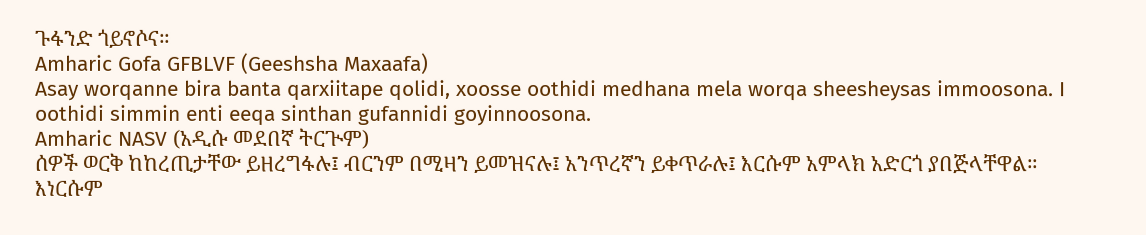ጉፋንድ ጎይኖሶና።
Amharic Gofa GFBLVF (Geeshsha Maxaafa)
Asay worqanne bira banta qarxiitape qolidi, xoosse oothidi medhana mela worqa sheesheysas immoosona. I oothidi simmin enti eeqa sinthan gufannidi goyinnoosona.
Amharic NASV (አዲሱ መደበኛ ትርጒም)
ሰዎች ወርቅ ከከረጢታቸው ይዘረግፋሉ፤ ብርንም በሚዛን ይመዝናሉ፤ አንጥረኛን ይቀጥራሉ፤ እርሱም አምላክ አድርጎ ያበጅላቸዋል። እነርሱም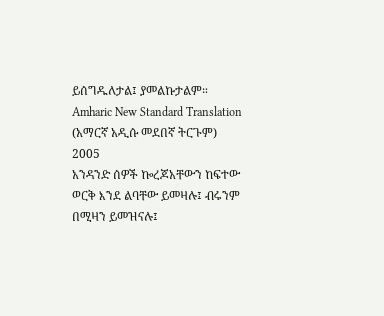ይሰግዱለታል፤ ያመልኩታልም።
Amharic New Standard Translation (አማርኛ አዲሱ መደበኛ ትርጉም) 2005
አንዳንድ ሰዎች ኰረጆአቸውን ከፍተው ወርቅ እንደ ልባቸው ይመዛሉ፤ ብሩንም በሚዛን ይመዝናሉ፤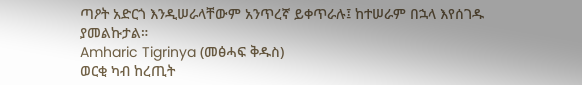ጣዖት አድርጎ እንዲሠራላቸውም አንጥረኛ ይቀጥራሉ፤ ከተሠራም በኋላ እየሰገዱ ያመልኩታል።
Amharic Tigrinya (መፅሓፍ ቅዱስ)
ወርቂ ካብ ከረጢት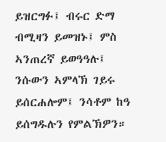ይዝርግፉ፤ ብሩር ድማ ብሚዛን ይመዝኑ፤ ምስ ኣንጠረኛ ይወዓዓሉ፤ ንሱውን ኣምላኽ ገይሩ ይሰርሐሎም፤ ንሳቶም ከዓ ይሰግዱሉን የምልኽዎን።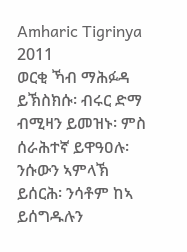Amharic Tigrinya 2011
ወርቂ ኻብ ማሕፉዳ ይኽስክሱ፡ ብሩር ድማ ብሚዛን ይመዝኑ፡ ምስ ሰራሕተኛ ይዋዓዐሉ፡ ንሱውን ኣምላኽ ይሰርሕ፡ ንሳቶም ከኣ ይሰግዱሉን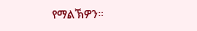የማልኽዎን።